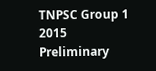TNPSC Group 1 2015 Preliminary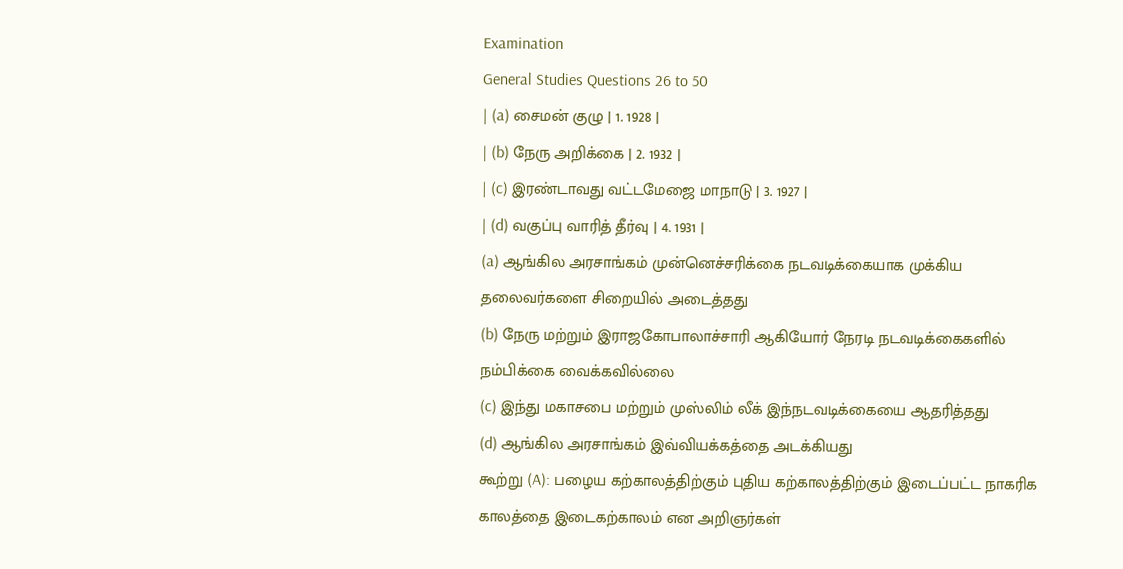Examination
General Studies Questions 26 to 50
| (a) சைமன் குழு | 1. 1928 |
| (b) நேரு அறிக்கை | 2. 1932 |
| (c) இரண்டாவது வட்டமேஜை மாநாடு | 3. 1927 |
| (d) வகுப்பு வாரித் தீர்வு | 4. 1931 |
(a) ஆங்கில அரசாங்கம் முன்னெச்சரிக்கை நடவடிக்கையாக முக்கிய தலைவர்களை சிறையில் அடைத்தது
(b) நேரு மற்றும் இராஜகோபாலாச்சாரி ஆகியோர் நேரடி நடவடிக்கைகளில் நம்பிக்கை வைக்கவில்லை
(c) இந்து மகாசபை மற்றும் முஸ்லிம் லீக் இந்நடவடிக்கையை ஆதரித்தது
(d) ஆங்கில அரசாங்கம் இவ்வியக்கத்தை அடக்கியது
கூற்று (A): பழைய கற்காலத்திற்கும் புதிய கற்காலத்திற்கும் இடைப்பட்ட நாகரிக காலத்தை இடைகற்காலம் என அறிஞர்கள்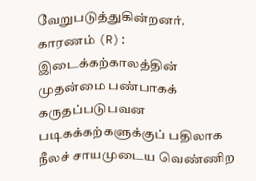வேறுபடுத்துகின்றனர்.
காரணம் (R): இடைக்கற்காலத்தின் முதன்மை பண்பாகக் கருதப்படுபவன படிகக்கற்களுக்குப் பதிலாக நீலச் சாயமுடைய வெண்ணிற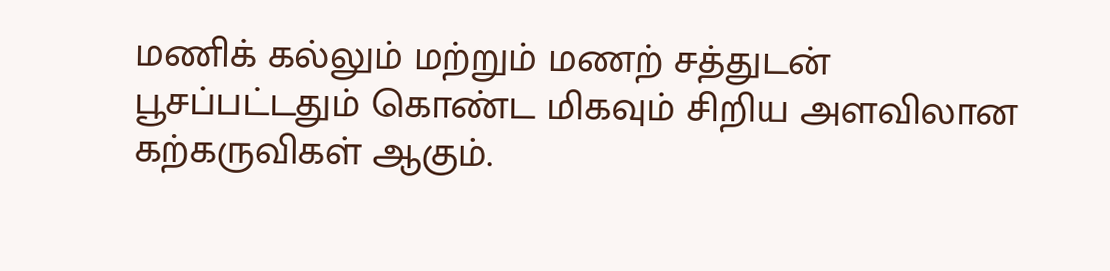மணிக் கல்லும் மற்றும் மணற் சத்துடன் பூசப்பட்டதும் கொண்ட மிகவும் சிறிய அளவிலான கற்கருவிகள் ஆகும்.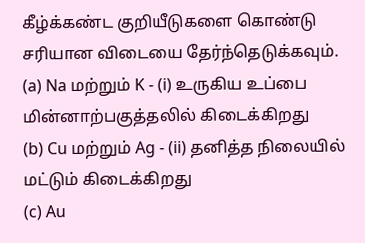கீழ்க்கண்ட குறியீடுகளை கொண்டு சரியான விடையை தேர்ந்தெடுக்கவும்.
(a) Na மற்றும் K - (i) உருகிய உப்பை மின்னாற்பகுத்தலில் கிடைக்கிறது
(b) Cu மற்றும் Ag - (ii) தனித்த நிலையில் மட்டும் கிடைக்கிறது
(c) Au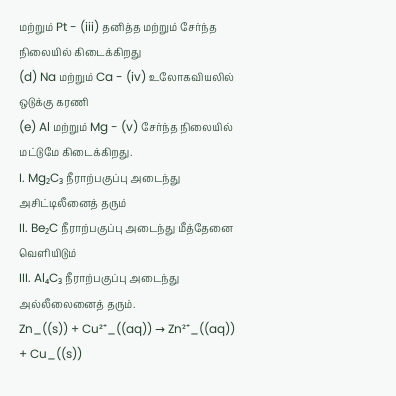மற்றும் Pt - (iii) தனித்த மற்றும் சேர்ந்த நிலையில் கிடைக்கிறது
(d) Na மற்றும் Ca - (iv) உலோகவியலில் ஒடுக்கு கரணி
(e) Al மற்றும் Mg - (v) சேர்ந்த நிலையில் மட்டுமே கிடைக்கிறது.
I. Mg₂C₃ நீராற்பகுப்பு அடைந்து அசிட்டிலீனைத் தரும்
II. Be₂C நீராற்பகுப்பு அடைந்து மீத்தேனை வெளியிடும்
III. Al₄C₃ நீராற்பகுப்பு அடைந்து அல்லீலைனைத் தரும்.
Zn_((s)) + Cu²⁺_((aq)) → Zn²⁺_((aq)) + Cu_((s))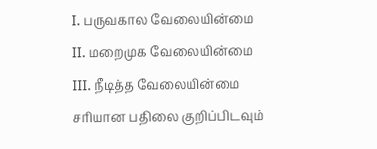I. பருவகால வேலையின்மை
II. மறைமுக வேலையின்மை
III. நீடித்த வேலையின்மை
சரியான பதிலை குறிப்பிடவும்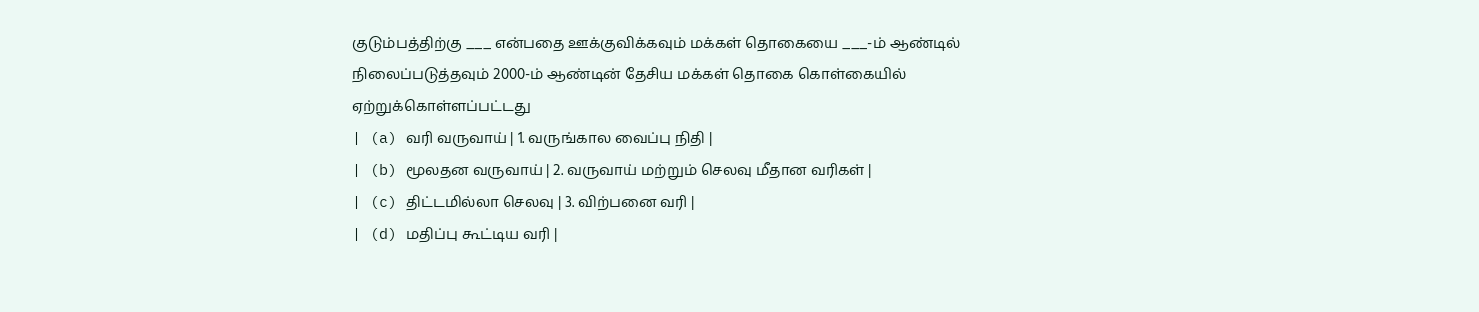குடும்பத்திற்கு ___ என்பதை ஊக்குவிக்கவும் மக்கள் தொகையை ___-ம் ஆண்டில் நிலைப்படுத்தவும் 2000-ம் ஆண்டின் தேசிய மக்கள் தொகை கொள்கையில் ஏற்றுக்கொள்ளப்பட்டது
| (a) வரி வருவாய் | 1. வருங்கால வைப்பு நிதி |
| (b) மூலதன வருவாய் | 2. வருவாய் மற்றும் செலவு மீதான வரிகள் |
| (c) திட்டமில்லா செலவு | 3. விற்பனை வரி |
| (d) மதிப்பு கூட்டிய வரி |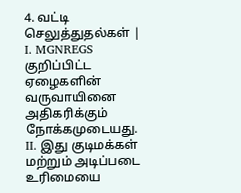4. வட்டி செலுத்துதல்கள் |
I. MGNREGS குறிப்பிட்ட ஏழைகளின் வருவாயினை அதிகரிக்கும் நோக்கமுடையது.
II. இது குடிமக்கள் மற்றும் அடிப்படை உரிமையை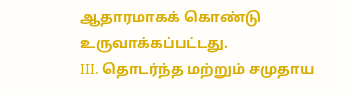ஆதாரமாகக் கொண்டு உருவாக்கப்பட்டது.
III. தொடர்ந்த மற்றும் சமுதாய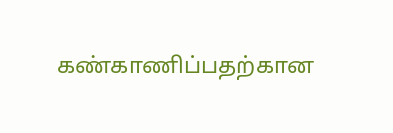கண்காணிப்பதற்கான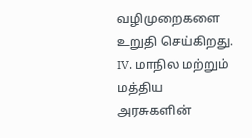வழிமுறைகளை உறுதி செய்கிறது.
IV. மாநில மற்றும் மத்திய அரசுகளின்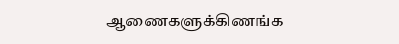ஆணைகளுக்கிணங்க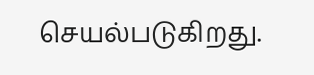செயல்படுகிறது.